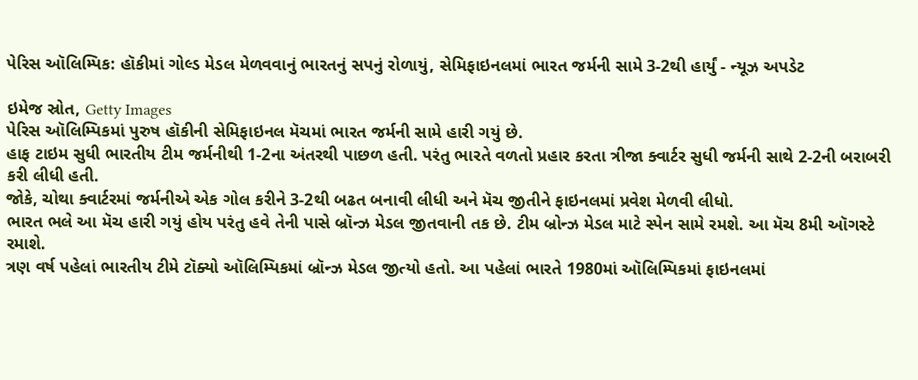પેરિસ ઑલિમ્પિક: હૉકીમાં ગોલ્ડ મેડલ મેળવવાનું ભારતનું સપનું રોળાયું, સેમિફાઇનલમાં ભારત જર્મની સામે 3-2થી હાર્યું - ન્યૂઝ અપડેટ

ઇમેજ સ્રોત, Getty Images
પેરિસ ઑલિમ્પિકમાં પુરુષ હૉકીની સેમિફાઇનલ મૅચમાં ભારત જર્મની સામે હારી ગયું છે.
હાફ ટાઇમ સુધી ભારતીય ટીમ જર્મનીથી 1-2ના અંતરથી પાછળ હતી. પરંતુ ભારતે વળતો પ્રહાર કરતા ત્રીજા ક્વાર્ટર સુધી જર્મની સાથે 2-2ની બરાબરી કરી લીધી હતી.
જોકે, ચોથા ક્વાર્ટરમાં જર્મનીએ એક ગોલ કરીને 3-2થી બઢત બનાવી લીધી અને મૅચ જીતીને ફાઇનલમાં પ્રવેશ મેળવી લીધો.
ભારત ભલે આ મૅચ હારી ગયું હોય પરંતુ હવે તેની પાસે બ્રૉન્ઝ મેડલ જીતવાની તક છે. ટીમ બ્રોન્ઝ મેડલ માટે સ્પેન સામે રમશે. આ મૅચ 8મી ઑગસ્ટે રમાશે.
ત્રણ વર્ષ પહેલાં ભારતીય ટીમે ટૉક્યો ઑલિમ્પિકમાં બ્રૉન્ઝ મેડલ જીત્યો હતો. આ પહેલાં ભારતે 1980માં ઑલિમ્પિકમાં ફાઇનલમાં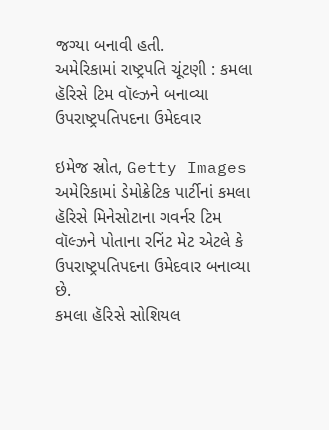જગ્યા બનાવી હતી.
અમેરિકામાં રાષ્ટ્રપતિ ચૂંટણી : કમલા હૅરિસે ટિમ વૉલ્ઝને બનાવ્યા ઉપરાષ્ટ્રપતિપદના ઉમેદવાર

ઇમેજ સ્રોત, Getty Images
અમેરિકામાં ડેમોક્રેટિક પાર્ટીનાં કમલા હૅરિસે મિનેસોટાના ગવર્નર ટિમ વૉલ્ઝને પોતાના રનિંટ મેટ એટલે કે ઉપરાષ્ટ્રપતિપદના ઉમેદવાર બનાવ્યા છે.
કમલા હૅરિસે સોશિયલ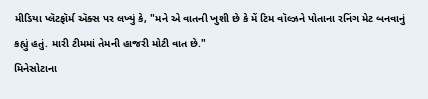મીડિયા પ્લૅટફૉર્મ ઍક્સ પર લખ્યું કે, "મને એ વાતની ખુશી છે કે મેં ટિમ વૉલ્ઝને પોતાના રનિંગ મેટ બનવાનું કહ્યું હતું. મારી ટીમમાં તેમની હાજરી મોટી વાત છે."
મિનેસોટાના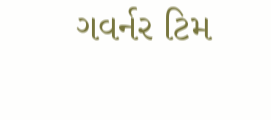ગવર્નર ટિમ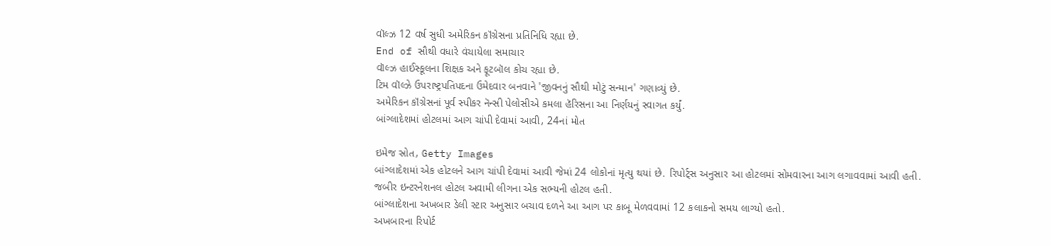વૉલ્ઝ 12 વર્ષ સુધી અમેરિકન કૉંગ્રેસના પ્રતિનિધિ રહ્યા છે.
End of સૌથી વધારે વંચાયેલા સમાચાર
વૉલ્ઝ હાઈસ્કૂલના શિક્ષક અને ફૂટબૉલ કોચ રહ્યા છે.
ટિમ વૉલ્ઝે ઉપરાષ્ટ્રપતિપદના ઉમેદવાર બનવાને 'જીવનનું સૌથી મોટું સન્માન' ગણાવ્યું છે.
અમેરિકન કૉંગ્રેસનાં પૂર્વ સ્પીકર નૅન્સી પેલોસીએ કમલા હૅરિસના આ નિર્ણયનું સ્વાગત કર્યું.
બાંગ્લાદેશમાં હોટલમાં આગ ચાંપી દેવામાં આવી, 24નાં મોત

ઇમેજ સ્રોત, Getty Images
બાંગ્લાદેશમાં એક હોટલને આગ ચાંપી દેવામાં આવી જેમાં 24 લોકોનાં મૃત્યુ થયાં છે. રિપોર્ટ્સ અનુસાર આ હોટલમાં સોમવારના આગ લગાવવામાં આવી હતી.
જબીર ઇન્ટરનેશનલ હોટલ અવામી લીગના એક સભ્યની હોટલ હતી.
બાંગ્લાદેશના અખબાર ડેલી સ્ટાર અનુસાર બચાવ દળને આ આગ પર કાબૂ મેળવવામાં 12 કલાકનો સમય લાગ્યો હતો.
અખબારના રિપોર્ટ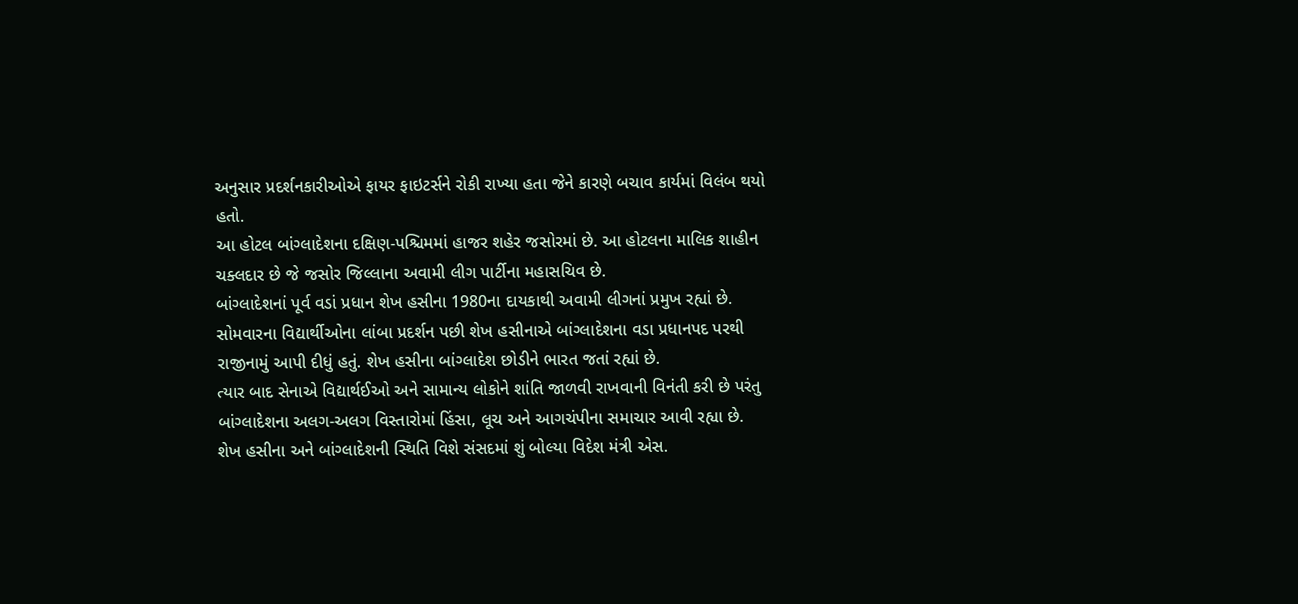અનુસાર પ્રદર્શનકારીઓએ ફાયર ફાઇટર્સને રોકી રાખ્યા હતા જેને કારણે બચાવ કાર્યમાં વિલંબ થયો હતો.
આ હોટલ બાંગ્લાદેશના દક્ષિણ-પશ્ચિમમાં હાજર શહેર જસોરમાં છે. આ હોટલના માલિક શાહીન ચક્લદાર છે જે જસોર જિલ્લાના અવામી લીગ પાર્ટીના મહાસચિવ છે.
બાંગ્લાદેશનાં પૂર્વ વડાં પ્રધાન શેખ હસીના 1980ના દાયકાથી અવામી લીગનાં પ્રમુખ રહ્યાં છે.
સોમવારના વિદ્યાર્થીઓના લાંબા પ્રદર્શન પછી શેખ હસીનાએ બાંગ્લાદેશના વડા પ્રધાનપદ પરથી રાજીનામું આપી દીધું હતું. શેખ હસીના બાંગ્લાદેશ છોડીને ભારત જતાં રહ્યાં છે.
ત્યાર બાદ સેનાએ વિદ્યાર્થઈઓ અને સામાન્ય લોકોને શાંતિ જાળવી રાખવાની વિનંતી કરી છે પરંતુ બાંગ્લાદેશના અલગ-અલગ વિસ્તારોમાં હિંસા, લૂચ અને આગચંપીના સમાચાર આવી રહ્યા છે.
શેખ હસીના અને બાંગ્લાદેશની સ્થિતિ વિશે સંસદમાં શું બોલ્યા વિદેશ મંત્રી એસ.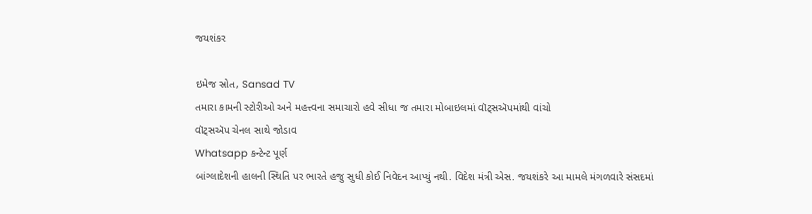જયશંકર

ઇમેજ સ્રોત, Sansad TV
તમારા કામની સ્ટોરીઓ અને મહત્ત્વના સમાચારો હવે સીધા જ તમારા મોબાઇલમાં વૉટ્સઍપમાંથી વાંચો
વૉટ્સઍપ ચેનલ સાથે જોડાવ
Whatsapp કન્ટેન્ટ પૂર્ણ
બાંગ્લાદેશની હાલની સ્થિતિ પર ભારતે હજુ સુધી કોઈ નિવેદન આપ્યું નથી. વિદેશ મંત્રી એસ. જયશંકરે આ મામલે મંગળવારે સંસદમાં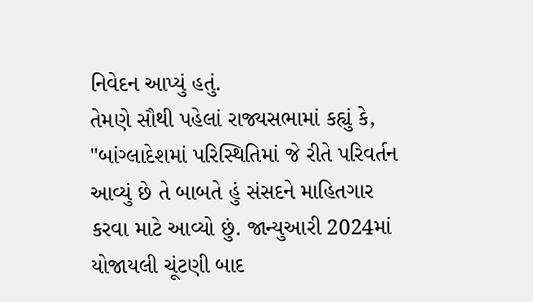નિવેદન આપ્યું હતું.
તેમણે સૌથી પહેલાં રાજ્યસભામાં કહ્યું કે, "બાંગ્લાદેશમાં પરિસ્થિતિમાં જે રીતે પરિવર્તન આવ્યું છે તે બાબતે હું સંસદને માહિતગાર કરવા માટે આવ્યો છું. જાન્યુઆરી 2024માં યોજાયલી ચૂંટણી બાદ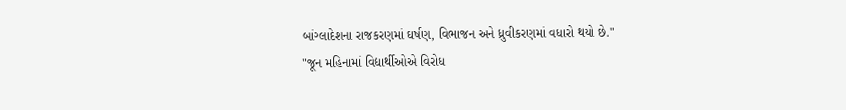બાંગ્લાદેશના રાજકરણમાં ઘર્ષણ, વિભાજન અને ધ્રુવીકરણમાં વધારો થયો છે."
"જૂન મહિનામાં વિદ્યાર્થીઓએ વિરોધ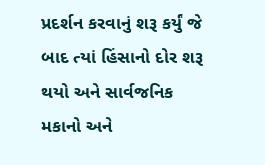પ્રદર્શન કરવાનું શરૂ કર્યું જે બાદ ત્યાં હિંસાનો દોર શરૂ થયો અને સાર્વજનિક મકાનો અને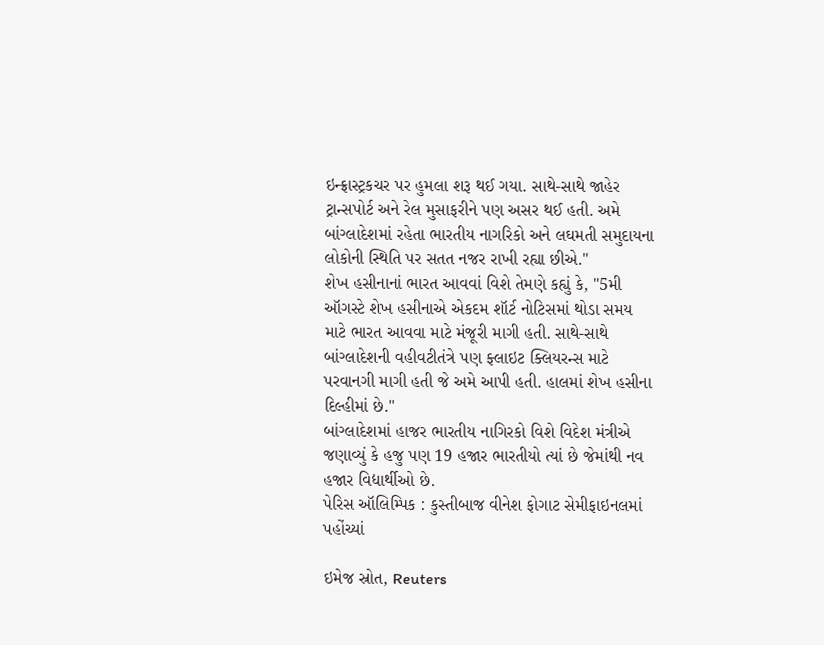ઇન્ફ્રાસ્ટ્રકચર પર હુમલા શરૂ થઈ ગયા. સાથે-સાથે જાહેર ટ્રાન્સપોર્ટ અને રેલ મુસાફરીને પણ અસર થઈ હતી. અમે બાંગ્લાદેશમાં રહેતા ભારતીય નાગરિકો અને લઘમતી સમુદાયના લોકોની સ્થિતિ પર સતત નજર રાખી રહ્યા છીએ."
શેખ હસીનાનાં ભારત આવવાં વિશે તેમણે કહ્યું કે, "5મી ઑગસ્ટે શેખ હસીનાએ એકદમ શૉર્ટ નોટિસમાં થોડા સમય માટે ભારત આવવા માટે મંજૂરી માગી હતી. સાથે-સાથે બાંગ્લાદેશની વહીવટીતંત્રે પણ ફ્લાઇટ ક્લિયરન્સ માટે પરવાનગી માગી હતી જે અમે આપી હતી. હાલમાં શેખ હસીના દિલ્હીમાં છે."
બાંગ્લાદેશમાં હાજર ભારતીય નાગિરકો વિશે વિદેશ મંત્રીએ જણાવ્યું કે હજુ પણ 19 હજાર ભારતીયો ત્યાં છે જેમાંથી નવ હજાર વિદ્યાર્થીઓ છે.
પેરિસ ઑલિમ્પિક : કુસ્તીબાજ વીનેશ ફોગાટ સેમીફાઇનલમાં પહોંચ્યાં

ઇમેજ સ્રોત, Reuters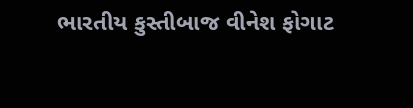ભારતીય કુસ્તીબાજ વીનેશ ફોગાટ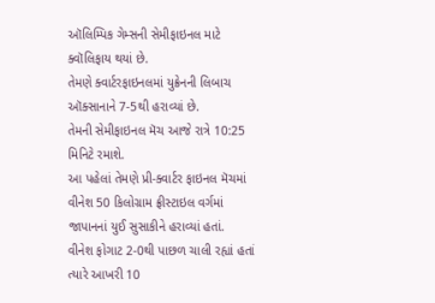ઑલિમ્પિક ગેમ્સની સેમીફાઇનલ માટે ક્વૉલિફાય થયાં છે.
તેમણે ક્વાર્ટરફાઇનલમાં યુક્રેનની લિબાચ ઑક્સાનાને 7-5થી હરાવ્યાં છે.
તેમની સેમીફાઇનલ મૅચ આજે રાત્રે 10:25 મિનિટે રમાશે.
આ પહેલાં તેમણે પ્રી-ક્વાર્ટર ફાઇનલ મૅચમાં વીનેશ 50 કિલોગ્રામ ફ્રીસ્ટાઇલ વર્ગમાં જાપાનનાં યુઈ સુસાકીને હરાવ્યાં હતાં.
વીનેશ ફોગાટ 2-0થી પાછળ ચાલી રહ્યાં હતાં ત્યારે આખરી 10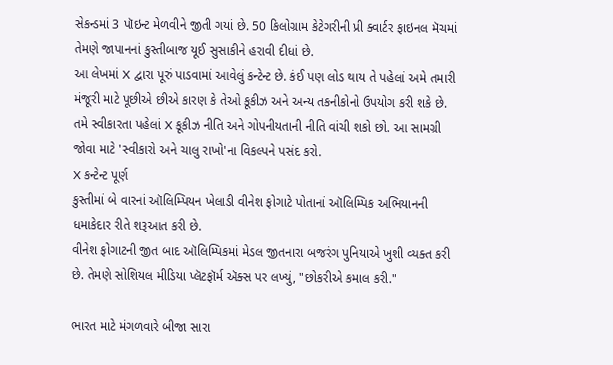સેકન્ડમાં 3 પૉઇન્ટ મેળવીને જીતી ગયાં છે. 50 કિલોગ્રામ કેટેગરીની પ્રી ક્વાર્ટર ફાઇનલ મૅચમાં તેમણે જાપાનનાં કુસ્તીબાજ યૂઈ સુસાકીને હરાવી દીધાં છે.
આ લેખમાં X દ્વારા પૂરું પાડવામાં આવેલું કન્ટેન્ટ છે. કંઈ પણ લોડ થાય તે પહેલાં અમે તમારી મંજૂરી માટે પૂછીએ છીએ કારણ કે તેઓ કૂકીઝ અને અન્ય તકનીકોનો ઉપયોગ કરી શકે છે. તમે સ્વીકારતા પહેલાં X કૂકીઝ નીતિ અને ગોપનીયતાની નીતિ વાંચી શકો છો. આ સામગ્રી જોવા માટે 'સ્વીકારો અને ચાલુ રાખો'ના વિકલ્પને પસંદ કરો.
X કન્ટેન્ટ પૂર્ણ
કુસ્તીમાં બે વારનાં ઑલિમ્પિયન ખેલાડી વીનેશ ફોગાટે પોતાનાં ઑલિમ્પિક અભિયાનની ધમાકેદાર રીતે શરૂઆત કરી છે.
વીનેશ ફોગાટની જીત બાદ ઑલિમ્પિકમાં મેડલ જીતનારા બજરંગ પુનિયાએ ખુશી વ્યક્ત કરી છે. તેમણે સોશિયલ મીડિયા પ્લૅટફૉર્મ ઍક્સ પર લખ્યું, "છોકરીએ કમાલ કરી."

ભારત માટે મંગળવારે બીજા સારા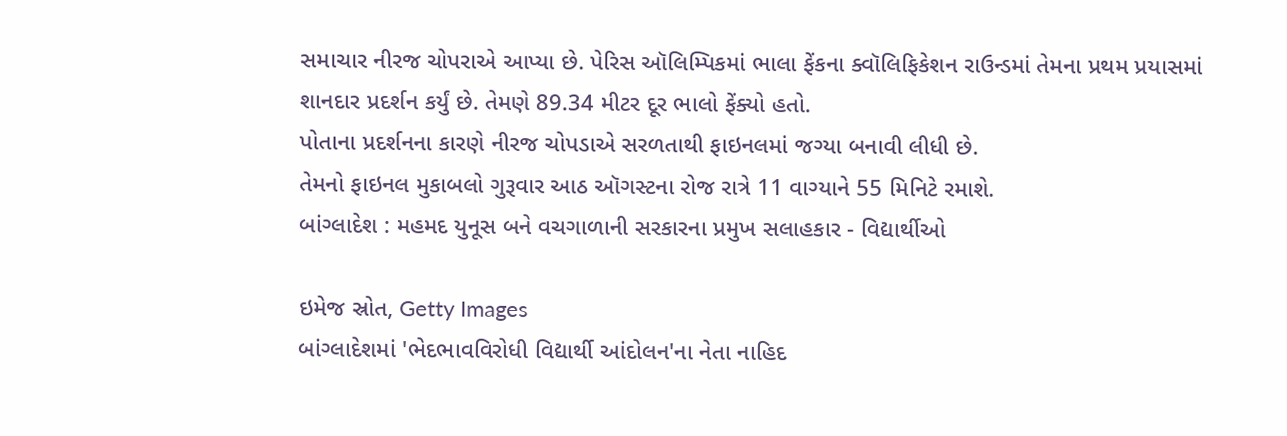સમાચાર નીરજ ચોપરાએ આપ્યા છે. પેરિસ ઑલિમ્પિકમાં ભાલા ફેંકના ક્વૉલિફિકેશન રાઉન્ડમાં તેમના પ્રથમ પ્રયાસમાં શાનદાર પ્રદર્શન કર્યું છે. તેમણે 89.34 મીટર દૂર ભાલો ફેંક્યો હતો.
પોતાના પ્રદર્શનના કારણે નીરજ ચોપડાએ સરળતાથી ફાઇનલમાં જગ્યા બનાવી લીધી છે.
તેમનો ફાઇનલ મુકાબલો ગુરૂવાર આઠ ઑગસ્ટના રોજ રાત્રે 11 વાગ્યાને 55 મિનિટે રમાશે.
બાંગ્લાદેશ : મહમદ યુનૂસ બને વચગાળાની સરકારના પ્રમુખ સલાહકાર - વિદ્યાર્થીઓ

ઇમેજ સ્રોત, Getty Images
બાંગ્લાદેશમાં 'ભેદભાવવિરોધી વિદ્યાર્થી આંદોલન'ના નેતા નાહિદ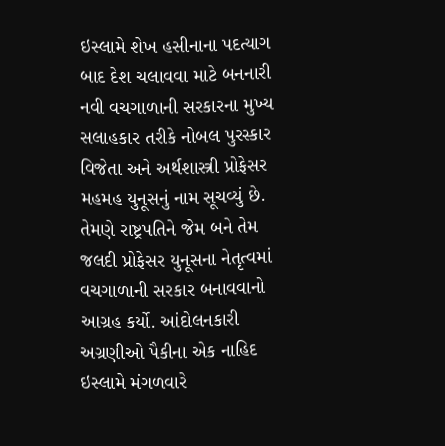ઇસ્લામે શેખ હસીનાના પદત્યાગ બાદ દેશ ચલાવવા માટે બનનારી નવી વચગાળાની સરકારના મુખ્ય સલાહકાર તરીકે નોબલ પુરસ્કાર વિજેતા અને અર્થશાસ્ત્રી પ્રોફેસર મહમહ યુનૂસનું નામ સૂચવ્યું છે.
તેમણે રાષ્ટ્રપતિને જેમ બને તેમ જલદી પ્રોફેસર યુનૂસના નેતૃત્વમાં વચગાળાની સરકાર બનાવવાનો આગ્રહ કર્યો. આંદોલનકારી અગ્રણીઓ પૈકીના એક નાહિદ ઇસ્લામે મંગળવારે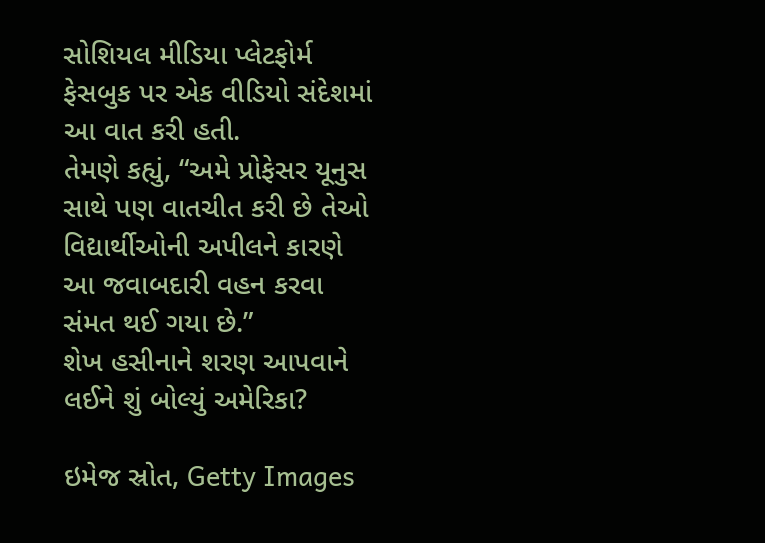સોશિયલ મીડિયા પ્લેટફોર્મ ફેસબુક પર એક વીડિયો સંદેશમાં આ વાત કરી હતી.
તેમણે કહ્યું, “અમે પ્રોફેસર યૂનુસ સાથે પણ વાતચીત કરી છે તેઓ વિદ્યાર્થીઓની અપીલને કારણે આ જવાબદારી વહન કરવા સંમત થઈ ગયા છે.”
શેખ હસીનાને શરણ આપવાને લઈને શું બોલ્યું અમેરિકા?

ઇમેજ સ્રોત, Getty Images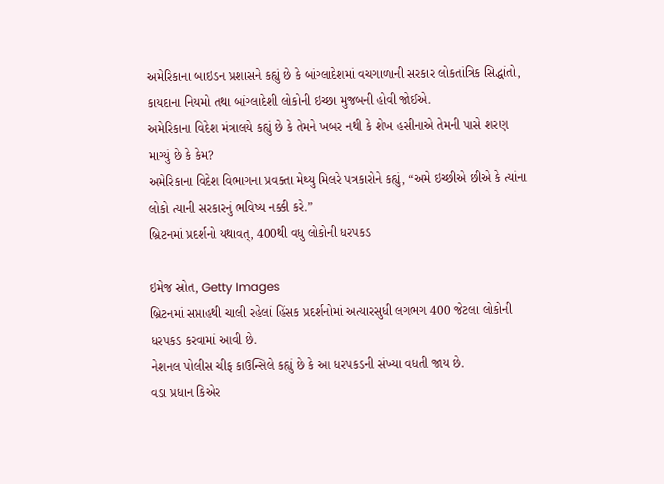અમેરિકાના બાઇડન પ્રશાસને કહ્યું છે કે બાંગ્લાદેશમાં વચગાળાની સરકાર લોકતાંત્રિક સિદ્ધાંતો, કાયદાના નિયમો તથા બાંગ્લાદેશી લોકોની ઇચ્છા મુજબની હોવી જોઈએ.
અમેરિકાના વિદેશ મંત્રાલયે કહ્યું છે કે તેમને ખબર નથી કે શેખ હસીનાએ તેમની પાસે શરણ માગ્યું છે કે કેમ?
અમેરિકાના વિદેશ વિભાગના પ્રવક્તા મેથ્યુ મિલરે પત્રકારોને કહ્યું, “અમે ઇચ્છીએ છીએ કે ત્યાંના લોકો ત્યાની સરકારનું ભવિષ્ય નક્કી કરે.”
બ્રિટનમાં પ્રદર્શનો યથાવત્, 400થી વધુ લોકોની ધરપકડ

ઇમેજ સ્રોત, Getty Images
બ્રિટનમાં સપ્તાહથી ચાલી રહેલાં હિંસક પ્રદર્શનોમાં અત્યારસુધી લગભગ 400 જેટલા લોકોની ધરપકડ કરવામાં આવી છે.
નેશનલ પોલીસ ચીફ કાઉન્સિલે કહ્યું છે કે આ ધરપકડની સંખ્યા વધતી જાય છે.
વડા પ્રધાન કિએર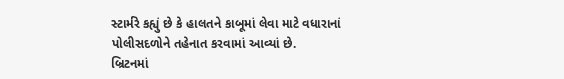સ્ટાર્મરે કહ્યું છે કે હાલતને કાબૂમાં લેવા માટે વધારાનાં પોલીસદળોને તહેનાત કરવામાં આવ્યાં છે.
બ્રિટનમાં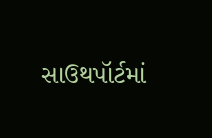સાઉથપૉર્ટમાં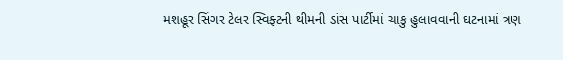મશહૂર સિંગર ટેલર સ્વિફ્ટની થીમની ડાંસ પાર્ટીમાં ચાકુ હુલાવવાની ઘટનામાં ત્રણ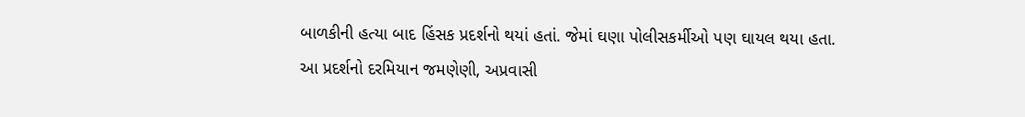બાળકીની હત્યા બાદ હિંસક પ્રદર્શનો થયાં હતાં. જેમાં ઘણા પોલીસકર્મીઓ પણ ઘાયલ થયા હતા.
આ પ્રદર્શનો દરમિયાન જમણેણી, અપ્રવાસી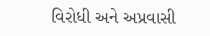વિરોધી અને અપ્રવાસી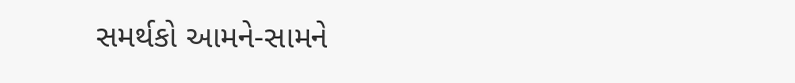સમર્થકો આમને-સામને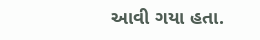આવી ગયા હતા.